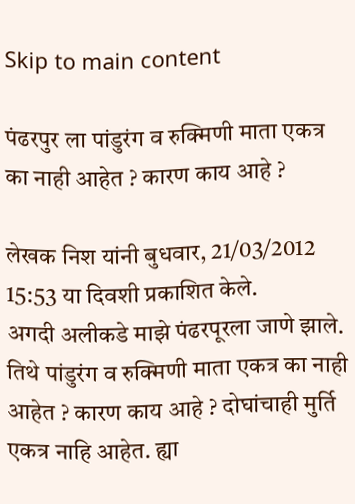Skip to main content

पंढरपुर ला पांडुरंग व रुक्मिणी माता एकत्र का नाही आहेत ? कारण काय आहे ?

लेखक निश यांनी बुधवार, 21/03/2012 15:53 या दिवशी प्रकाशित केले.
अगदी अलीकडे माझे पंढरपूरला जाणे झाले. तिथे पांडुरंग व रुक्मिणी माता एकत्र का नाही आहेत ? कारण काय आहे ? दोघांचाही मुर्ति एकत्र नाहि आहेत. ह्या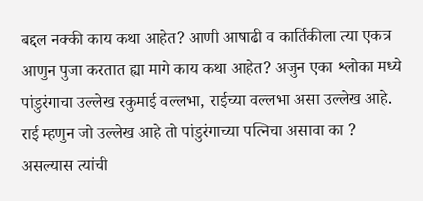बद्दल नक्की काय कथा आहेत? आणी आषाढी व कार्तिकीला त्या एकत्र आणुन पुजा करतात ह्या मागे काय कथा आहेत? अजुन एका श्लोका मध्ये पांडुरंगाचा उल्लेख रकुमाई वल्लभा, राईच्या वल्लभा असा उल्लेख आहे. राई म्हणुन जो उल्लेख आहे तो पांडुरंगाच्या पत्निचा असावा का ? असल्यास त्यांची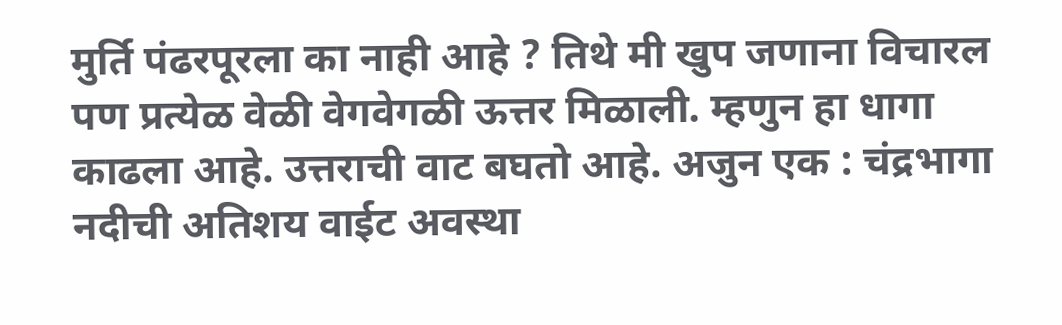मुर्ति पंढरपूरला का नाही आहे ? तिथे मी खुप जणाना विचारल पण प्रत्येळ वेळी वेगवेगळी ऊत्तर मिळाली. म्हणुन हा धागा काढला आहे. उत्तराची वाट बघतो आहे. अजुन एक : चंद्रभागा नदीची अतिशय वाईट अवस्था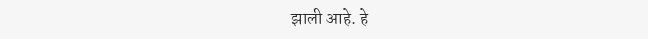झाली आहे. हे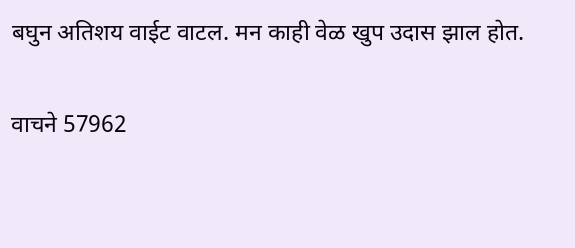बघुन अतिशय वाईट वाटल. मन काही वेळ खुप उदास झाल होत.

वाचने 57962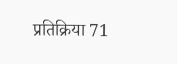प्रतिक्रिया 71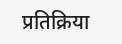प्रतिक्रिया